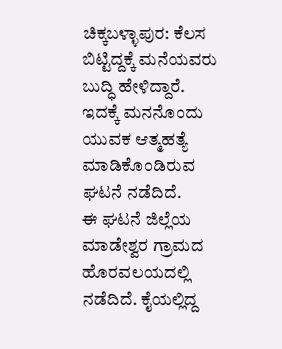ಚಿಕ್ಕಬಳ್ಳಾಪುರ: ಕೆಲಸ ಬಿಟ್ಟಿದ್ದಕ್ಕೆ ಮನೆಯವರು ಬುದ್ಧಿ ಹೇಳಿದ್ದಾರೆ. ಇದಕ್ಕೆ ಮನನೊಂದು ಯುವಕ ಆತ್ಮಹತ್ಯೆ ಮಾಡಿಕೊಂಡಿರುವ ಘಟನೆ ನಡೆದಿದೆ.
ಈ ಘಟನೆ ಜಿಲ್ಲೆಯ ಮಾಡೇಶ್ವರ ಗ್ರಾಮದ ಹೊರವಲಯದಲ್ಲಿ ನಡೆದಿದೆ. ಕೈಯಲ್ಲಿದ್ದ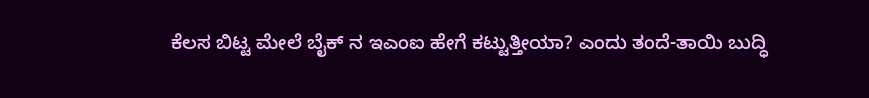ಕೆಲಸ ಬಿಟ್ಟ ಮೇಲೆ ಬೈಕ್ ನ ಇಎಂಐ ಹೇಗೆ ಕಟ್ಟುತ್ತೀಯಾ? ಎಂದು ತಂದೆ-ತಾಯಿ ಬುದ್ಧಿ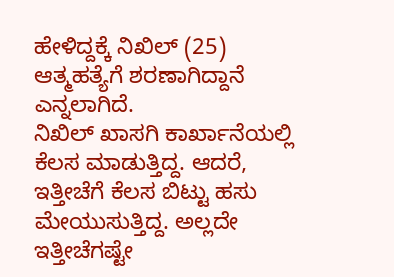ಹೇಳಿದ್ದಕ್ಕೆ ನಿಖಿಲ್ (25) ಆತ್ಮಹತ್ಯೆಗೆ ಶರಣಾಗಿದ್ದಾನೆ ಎನ್ನಲಾಗಿದೆ.
ನಿಖಿಲ್ ಖಾಸಗಿ ಕಾರ್ಖಾನೆಯಲ್ಲಿ ಕೆಲಸ ಮಾಡುತ್ತಿದ್ದ. ಆದರೆ, ಇತ್ತೀಚೆಗೆ ಕೆಲಸ ಬಿಟ್ಟು ಹಸು ಮೇಯುಸುತ್ತಿದ್ದ. ಅಲ್ಲದೇ ಇತ್ತೀಚೆಗಷ್ಟೇ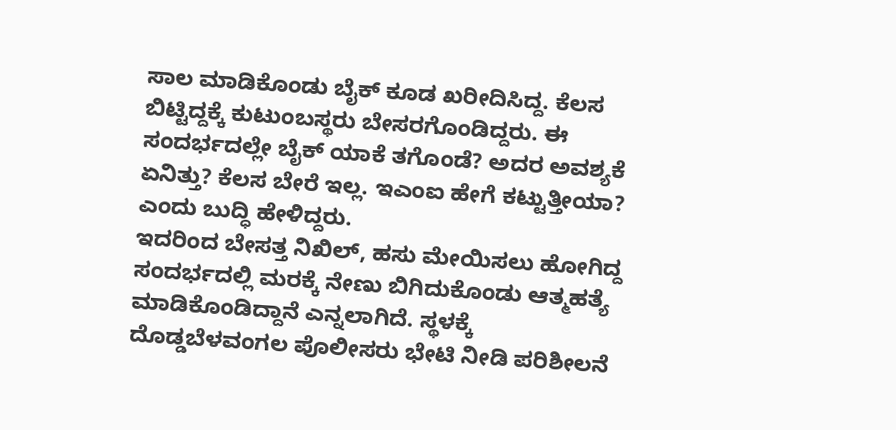ಸಾಲ ಮಾಡಿಕೊಂಡು ಬೈಕ್ ಕೂಡ ಖರೀದಿಸಿದ್ದ. ಕೆಲಸ ಬಿಟ್ಟಿದ್ದಕ್ಕೆ ಕುಟುಂಬಸ್ಥರು ಬೇಸರಗೊಂಡಿದ್ದರು. ಈ ಸಂದರ್ಭದಲ್ಲೇ ಬೈಕ್ ಯಾಕೆ ತಗೊಂಡೆ? ಅದರ ಅವಶ್ಯಕೆ ಏನಿತ್ತು? ಕೆಲಸ ಬೇರೆ ಇಲ್ಲ. ಇಎಂಐ ಹೇಗೆ ಕಟ್ಟುತ್ತೀಯಾ? ಎಂದು ಬುದ್ಧಿ ಹೇಳಿದ್ದರು.
ಇದರಿಂದ ಬೇಸತ್ತ ನಿಖಿಲ್, ಹಸು ಮೇಯಿಸಲು ಹೋಗಿದ್ದ ಸಂದರ್ಭದಲ್ಲಿ ಮರಕ್ಕೆ ನೇಣು ಬಿಗಿದುಕೊಂಡು ಆತ್ಮಹತ್ಯೆ ಮಾಡಿಕೊಂಡಿದ್ದಾನೆ ಎನ್ನಲಾಗಿದೆ. ಸ್ಥಳಕ್ಕೆ ದೊಡ್ಡಬೆಳವಂಗಲ ಪೊಲೀಸರು ಭೇಟಿ ನೀಡಿ ಪರಿಶೀಲನೆ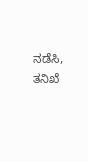ನಡೆಸಿ, ತನಿಖೆ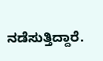ನಡೆಸುತ್ತಿದ್ದಾರೆ.